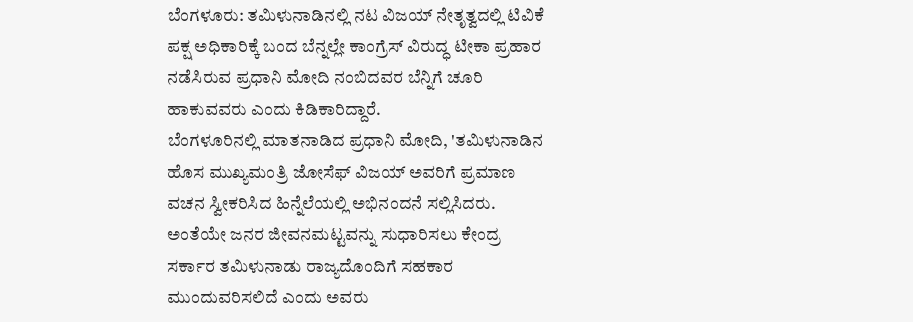ಬೆಂಗಳೂರು: ತಮಿಳುನಾಡಿನಲ್ಲಿ ನಟ ವಿಜಯ್ ನೇತೃತ್ವದಲ್ಲಿ ಟಿವಿಕೆ ಪಕ್ಷ ಅಧಿಕಾರಿಕ್ಕೆ ಬಂದ ಬೆನ್ನಲ್ಲೇ ಕಾಂಗ್ರೆಸ್ ವಿರುದ್ಧ ಟೀಕಾ ಪ್ರಹಾರ ನಡೆಸಿರುವ ಪ್ರಧಾನಿ ಮೋದಿ ನಂಬಿದವರ ಬೆನ್ನಿಗೆ ಚೂರಿ ಹಾಕುವವರು ಎಂದು ಕಿಡಿಕಾರಿದ್ದಾರೆ.
ಬೆಂಗಳೂರಿನಲ್ಲಿ ಮಾತನಾಡಿದ ಪ್ರಧಾನಿ ಮೋದಿ, 'ತಮಿಳುನಾಡಿನ ಹೊಸ ಮುಖ್ಯಮಂತ್ರಿ ಜೋಸೆಫ್ ವಿಜಯ್ ಅವರಿಗೆ ಪ್ರಮಾಣ ವಚನ ಸ್ವೀಕರಿಸಿದ ಹಿನ್ನೆಲೆಯಲ್ಲಿ ಅಭಿನಂದನೆ ಸಲ್ಲಿಸಿದರು. ಅಂತೆಯೇ ಜನರ ಜೀವನಮಟ್ಟವನ್ನು ಸುಧಾರಿಸಲು ಕೇಂದ್ರ ಸರ್ಕಾರ ತಮಿಳುನಾಡು ರಾಜ್ಯದೊಂದಿಗೆ ಸಹಕಾರ ಮುಂದುವರಿಸಲಿದೆ ಎಂದು ಅವರು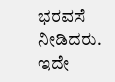ಭರವಸೆ ನೀಡಿದರು.
ಇದೇ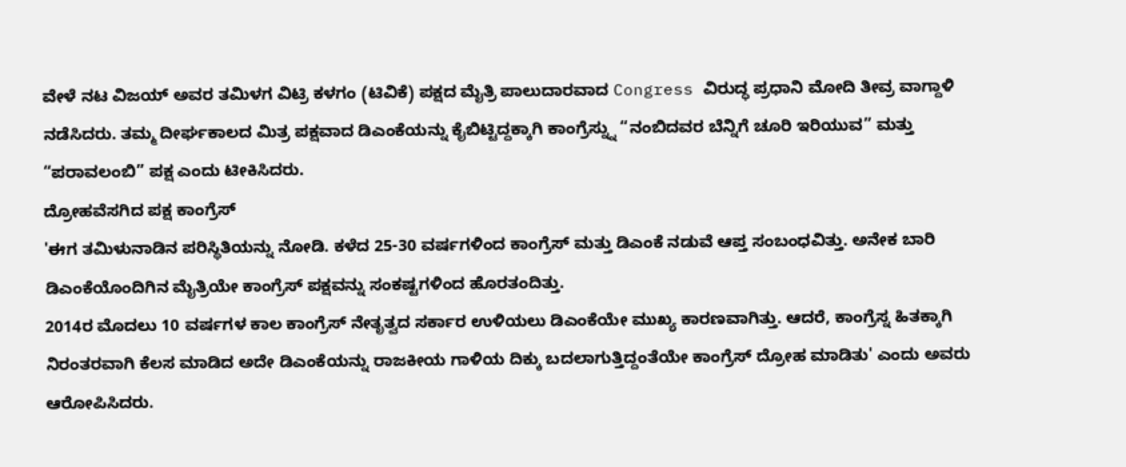ವೇಳೆ ನಟ ವಿಜಯ್ ಅವರ ತಮಿಳಗ ವಿಟ್ರಿ ಕಳಗಂ (ಟಿವಿಕೆ) ಪಕ್ಷದ ಮೈತ್ರಿ ಪಾಲುದಾರವಾದ Congress ವಿರುದ್ಧ ಪ್ರಧಾನಿ ಮೋದಿ ತೀವ್ರ ವಾಗ್ದಾಳಿ ನಡೆಸಿದರು. ತಮ್ಮ ದೀರ್ಘಕಾಲದ ಮಿತ್ರ ಪಕ್ಷವಾದ ಡಿಎಂಕೆಯನ್ನು ಕೈಬಿಟ್ಟಿದ್ದಕ್ಕಾಗಿ ಕಾಂಗ್ರೆಸ್ನ್ನು “ನಂಬಿದವರ ಬೆನ್ನಿಗೆ ಚೂರಿ ಇರಿಯುವ” ಮತ್ತು “ಪರಾವಲಂಬಿ” ಪಕ್ಷ ಎಂದು ಟೀಕಿಸಿದರು.
ದ್ರೋಹವೆಸಗಿದ ಪಕ್ಷ ಕಾಂಗ್ರೆಸ್
'ಈಗ ತಮಿಳುನಾಡಿನ ಪರಿಸ್ಥಿತಿಯನ್ನು ನೋಡಿ. ಕಳೆದ 25-30 ವರ್ಷಗಳಿಂದ ಕಾಂಗ್ರೆಸ್ ಮತ್ತು ಡಿಎಂಕೆ ನಡುವೆ ಆಪ್ತ ಸಂಬಂಧವಿತ್ತು. ಅನೇಕ ಬಾರಿ ಡಿಎಂಕೆಯೊಂದಿಗಿನ ಮೈತ್ರಿಯೇ ಕಾಂಗ್ರೆಸ್ ಪಕ್ಷವನ್ನು ಸಂಕಷ್ಟಗಳಿಂದ ಹೊರತಂದಿತ್ತು.
2014ರ ಮೊದಲು 10 ವರ್ಷಗಳ ಕಾಲ ಕಾಂಗ್ರೆಸ್ ನೇತೃತ್ವದ ಸರ್ಕಾರ ಉಳಿಯಲು ಡಿಎಂಕೆಯೇ ಮುಖ್ಯ ಕಾರಣವಾಗಿತ್ತು. ಆದರೆ, ಕಾಂಗ್ರೆಸ್ನ ಹಿತಕ್ಕಾಗಿ ನಿರಂತರವಾಗಿ ಕೆಲಸ ಮಾಡಿದ ಅದೇ ಡಿಎಂಕೆಯನ್ನು ರಾಜಕೀಯ ಗಾಳಿಯ ದಿಕ್ಕು ಬದಲಾಗುತ್ತಿದ್ದಂತೆಯೇ ಕಾಂಗ್ರೆಸ್ ದ್ರೋಹ ಮಾಡಿತು' ಎಂದು ಅವರು ಆರೋಪಿಸಿದರು.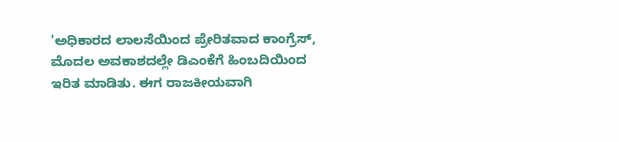'ಅಧಿಕಾರದ ಲಾಲಸೆಯಿಂದ ಪ್ರೇರಿತವಾದ ಕಾಂಗ್ರೆಸ್, ಮೊದಲ ಅವಕಾಶದಲ್ಲೇ ಡಿಎಂಕೆಗೆ ಹಿಂಬದಿಯಿಂದ ಇರಿತ ಮಾಡಿತು. ಈಗ ರಾಜಕೀಯವಾಗಿ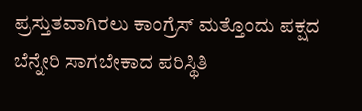ಪ್ರಸ್ತುತವಾಗಿರಲು ಕಾಂಗ್ರೆಸ್ ಮತ್ತೊಂದು ಪಕ್ಷದ ಬೆನ್ನೇರಿ ಸಾಗಬೇಕಾದ ಪರಿಸ್ಥಿತಿ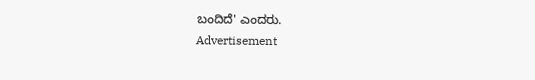ಬಂದಿದೆ' ಎಂದರು.
Advertisement